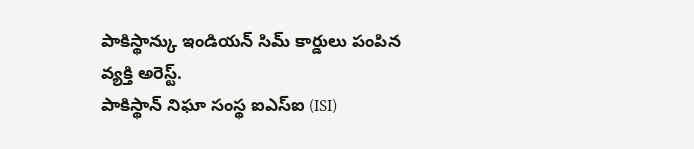పాకిస్థాన్కు ఇండియన్ సిమ్ కార్డులు పంపిన వ్యక్తి అరెస్ట్.
పాకిస్థాన్ నిఘా సంస్థ ఐఎస్ఐ (ISI)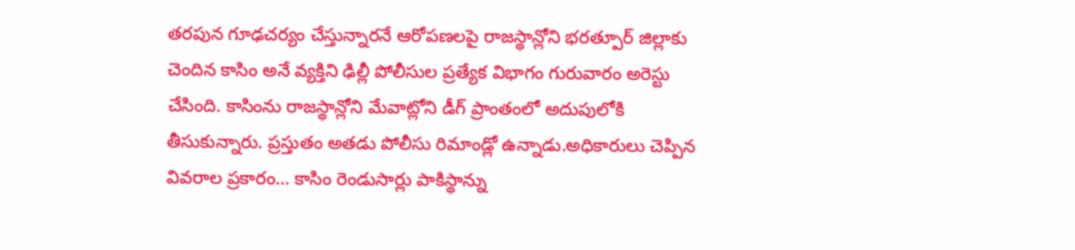తరపున గూఢచర్యం చేస్తున్నారనే ఆరోపణలపై రాజస్థాన్లోని భరత్పూర్ జిల్లాకు చెందిన కాసిం అనే వ్యక్తిని ఢిల్లీ పోలీసుల ప్రత్యేక విభాగం గురువారం అరెస్టు చేసింది. కాసింను రాజస్థాన్లోని మేవాట్లోని డీగ్ ప్రాంతంలో అదుపులోకి తీసుకున్నారు. ప్రస్తుతం అతడు పోలీసు రిమాండ్లో ఉన్నాడు.అధికారులు చెప్పిన వివరాల ప్రకారం… కాసిం రెండుసార్లు పాకిస్థాన్ను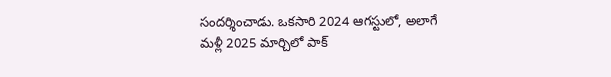సందర్శించాడు. ఒకసారి 2024 ఆగస్టులో, అలాగే మళ్లీ 2025 మార్చిలో పాక్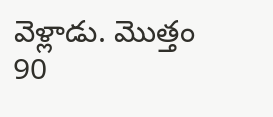వెళ్లాడు. మొత్తం 90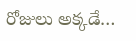రోజులు అక్కడే…